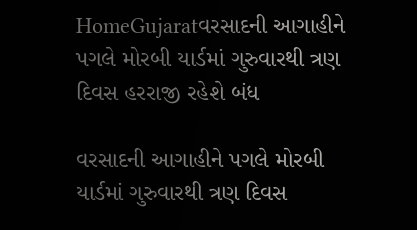HomeGujaratવરસાદની આગાહીને પગલે મોરબી યાર્ડમાં ગુરુવારથી ત્રણ દિવસ હરરાજી રહેશે બંધ

વરસાદની આગાહીને પગલે મોરબી યાર્ડમાં ગુરુવારથી ત્રણ દિવસ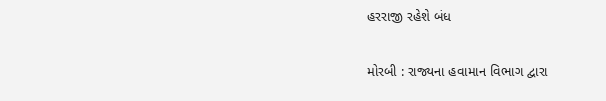હરરાજી રહેશે બંધ

મોરબી : રાજ્યના હવામાન વિભાગ દ્વારા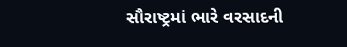સૌરાષ્ટ્રમાં ભારે વરસાદની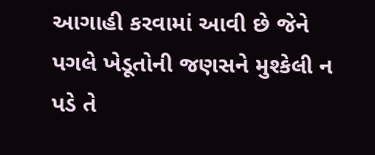આગાહી કરવામાં આવી છે જેને પગલે ખેડૂતોની જણસને મુશ્કેલી ન પડે તે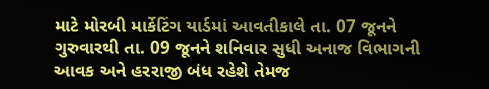માટે મોરબી માર્કેટિંગ યાર્ડમાં આવતીકાલે તા. 07 જૂનને ગુરુવારથી તા. 09 જૂનને શનિવાર સુધી અનાજ વિભાગની આવક અને હરરાજી બંધ રહેશે તેમજ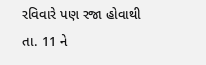રવિવારે પણ રજા હોવાથી તા. 11 ને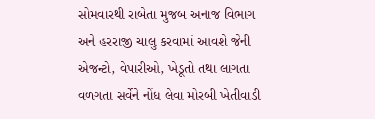સોમવારથી રાબેતા મુજબ અનાજ વિભાગ અને હરરાજી ચાલુ કરવામાં આવશે જેની એજન્ટો, વેપારીઓ, ખેડૂતો તથા લાગતા વળગતા સર્વેને નોંધ લેવા મોરબી ખેતીવાડી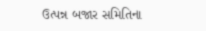ઉત્પન્ન બજાર સમિતિના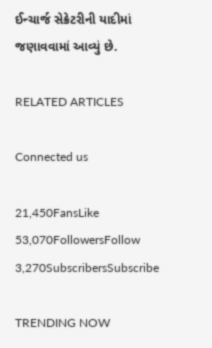ઈન્ચાર્જ સેક્રેટરીની યાદીમાં જણાવવામાં આવ્યું છે.

RELATED ARTICLES

Connected us

21,450FansLike
53,070FollowersFollow
3,270SubscribersSubscribe

TRENDING NOW